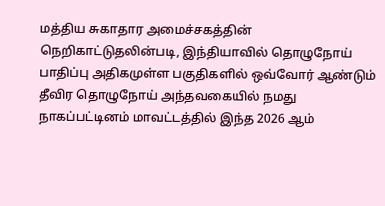மத்திய சுகாதார அமைச்சகத்தின் நெறிகாட்டுதலின்படி, இந்தியாவில் தொழுநோய் பாதிப்பு அதிகமுள்ள பகுதிகளில் ஒவ்வோர் ஆண்டும் தீவிர தொழுநோய் அந்தவகையில் நமது நாகப்பட்டினம் மாவட்டத்தில் இந்த 2026 ஆம்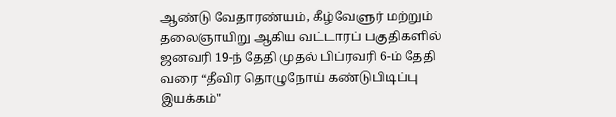ஆண்டு வேதாரண்யம், கீழ்வேளுர் மற்றும் தலைஞாயிறு ஆகிய வட்டாரப் பகுதிகளில் ஜனவரி 19-ந் தேதி முதல் பிப்ரவரி 6-ம் தேதி வரை “தீவிர தொழுநோய் கண்டுபிடிப்பு இயக்கம்"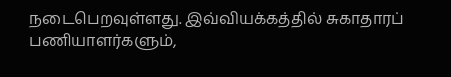நடைபெறவுள்ளது. இவ்வியக்கத்தில் சுகாதாரப் பணியாளர்களும்,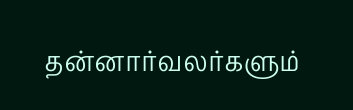தன்னார்வலர்களும்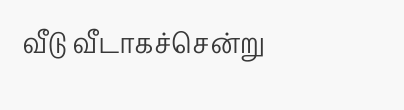வீடு வீடாகச்சென்று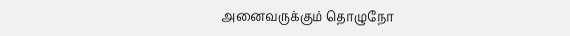அனைவருக்கும் தொழுநோ